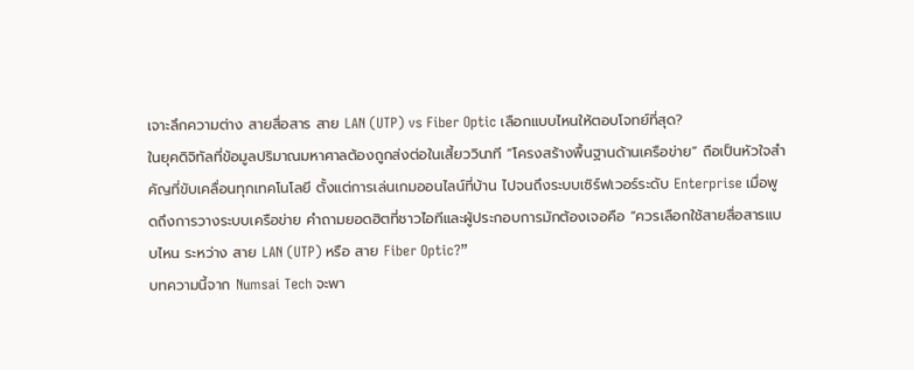เจาะลึกความต่าง สายสื่อสาร สาย LAN (UTP) vs Fiber Optic เลือกแบบไหนให้ตอบโจทย์ที่สุด?
ในยุคดิจิทัลที่ข้อมูลปริมาณมหาศาลต้องถูกส่งต่อในเสี้ยววินาที “โครงสร้างพื้นฐานด้านเครือข่าย” ถือเป็นหัวใจสำคัญที่ขับเคลื่อนทุกเทคโนโลยี ตั้งแต่การเล่นเกมออนไลน์ที่บ้าน ไปจนถึงระบบเซิร์ฟเวอร์ระดับ Enterprise เมื่อพูดถึงการวางระบบเครือข่าย คำถามยอดฮิตที่ชาวไอทีและผู้ประกอบการมักต้องเจอคือ “ควรเลือกใช้สายสื่อสารแบบไหน ระหว่าง สาย LAN (UTP) หรือ สาย Fiber Optic?”
บทความนี้จาก Numsai Tech จะพา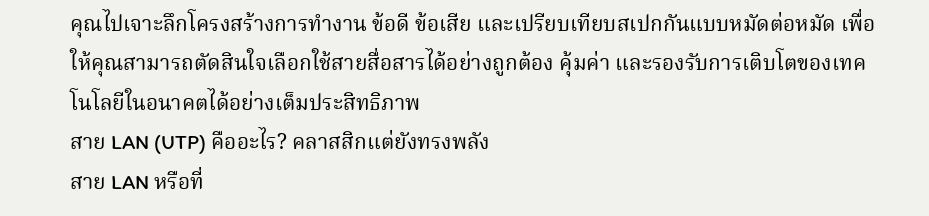คุณไปเจาะลึกโครงสร้างการทำงาน ข้อดี ข้อเสีย และเปรียบเทียบสเปกกันแบบหมัดต่อหมัด เพื่อให้คุณสามารถตัดสินใจเลือกใช้สายสื่อสารได้อย่างถูกต้อง คุ้มค่า และรองรับการเติบโตของเทคโนโลยีในอนาคตได้อย่างเต็มประสิทธิภาพ
สาย LAN (UTP) คืออะไร? คลาสสิกแต่ยังทรงพลัง
สาย LAN หรือที่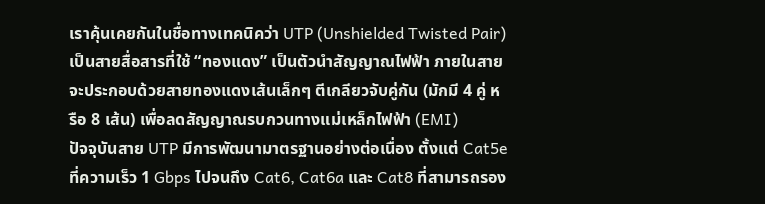เราคุ้นเคยกันในชื่อทางเทคนิคว่า UTP (Unshielded Twisted Pair) เป็นสายสื่อสารที่ใช้ “ทองแดง” เป็นตัวนำสัญญาณไฟฟ้า ภายในสายจะประกอบด้วยสายทองแดงเส้นเล็กๆ ตีเกลียวจับคู่กัน (มักมี 4 คู่ หรือ 8 เส้น) เพื่อลดสัญญาณรบกวนทางแม่เหล็กไฟฟ้า (EMI)
ปัจจุบันสาย UTP มีการพัฒนามาตรฐานอย่างต่อเนื่อง ตั้งแต่ Cat5e ที่ความเร็ว 1 Gbps ไปจนถึง Cat6, Cat6a และ Cat8 ที่สามารถรอง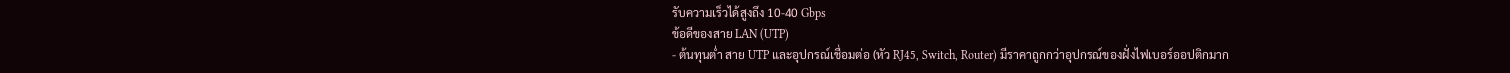รับความเร็วได้สูงถึง 10-40 Gbps
ข้อดีของสาย LAN (UTP)
- ต้นทุนต่ำ สาย UTP และอุปกรณ์เชื่อมต่อ (หัว RJ45, Switch, Router) มีราคาถูกกว่าอุปกรณ์ของฝั่งไฟเบอร์ออปติกมาก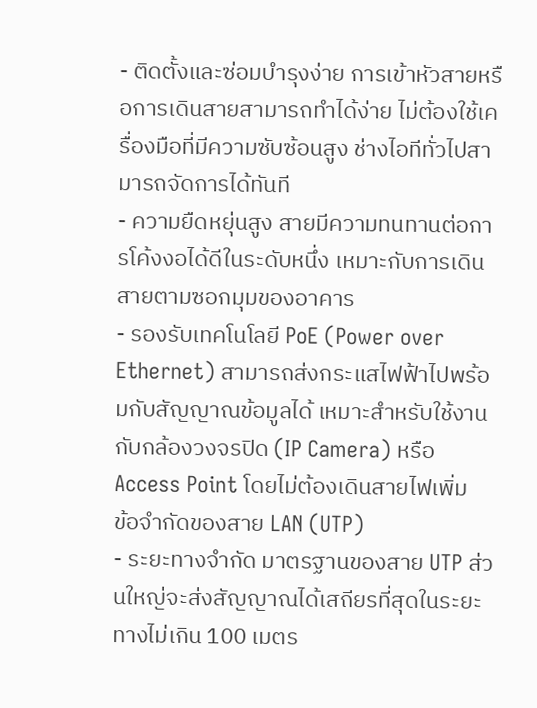- ติดตั้งและซ่อมบำรุงง่าย การเข้าหัวสายหรือการเดินสายสามารถทำได้ง่าย ไม่ต้องใช้เครื่องมือที่มีความซับซ้อนสูง ช่างไอทีทั่วไปสามารถจัดการได้ทันที
- ความยืดหยุ่นสูง สายมีความทนทานต่อการโค้งงอได้ดีในระดับหนึ่ง เหมาะกับการเดินสายตามซอกมุมของอาคาร
- รองรับเทคโนโลยี PoE (Power over Ethernet) สามารถส่งกระแสไฟฟ้าไปพร้อมกับสัญญาณข้อมูลได้ เหมาะสำหรับใช้งานกับกล้องวงจรปิด (IP Camera) หรือ Access Point โดยไม่ต้องเดินสายไฟเพิ่ม
ข้อจำกัดของสาย LAN (UTP)
- ระยะทางจำกัด มาตรฐานของสาย UTP ส่วนใหญ่จะส่งสัญญาณได้เสถียรที่สุดในระยะทางไม่เกิน 100 เมตร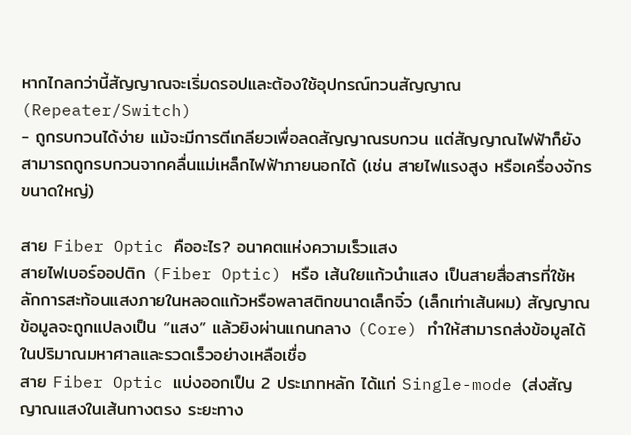หากไกลกว่านี้สัญญาณจะเริ่มดรอปและต้องใช้อุปกรณ์ทวนสัญญาณ (Repeater/Switch)
- ถูกรบกวนได้ง่าย แม้จะมีการตีเกลียวเพื่อลดสัญญาณรบกวน แต่สัญญาณไฟฟ้าก็ยังสามารถถูกรบกวนจากคลื่นแม่เหล็กไฟฟ้าภายนอกได้ (เช่น สายไฟแรงสูง หรือเครื่องจักรขนาดใหญ่)

สาย Fiber Optic คืออะไร? อนาคตแห่งความเร็วแสง
สายไฟเบอร์ออปติก (Fiber Optic) หรือ เส้นใยแก้วนำแสง เป็นสายสื่อสารที่ใช้หลักการสะท้อนแสงภายในหลอดแก้วหรือพลาสติกขนาดเล็กจิ๋ว (เล็กเท่าเส้นผม) สัญญาณข้อมูลจะถูกแปลงเป็น “แสง” แล้วยิงผ่านแกนกลาง (Core) ทำให้สามารถส่งข้อมูลได้ในปริมาณมหาศาลและรวดเร็วอย่างเหลือเชื่อ
สาย Fiber Optic แบ่งออกเป็น 2 ประเภทหลัก ได้แก่ Single-mode (ส่งสัญญาณแสงในเส้นทางตรง ระยะทาง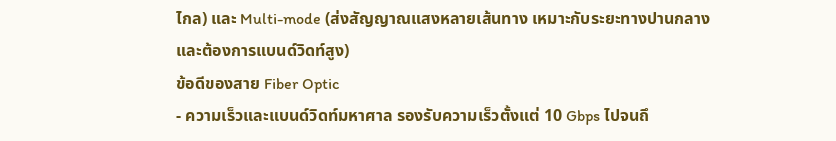ไกล) และ Multi-mode (ส่งสัญญาณแสงหลายเส้นทาง เหมาะกับระยะทางปานกลางและต้องการแบนด์วิดท์สูง)
ข้อดีของสาย Fiber Optic
- ความเร็วและแบนด์วิดท์มหาศาล รองรับความเร็วตั้งแต่ 10 Gbps ไปจนถึ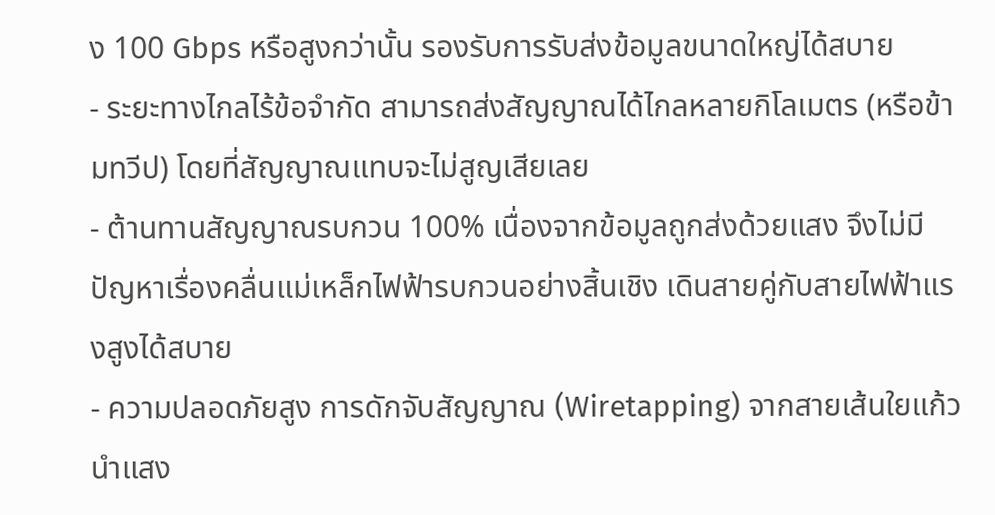ง 100 Gbps หรือสูงกว่านั้น รองรับการรับส่งข้อมูลขนาดใหญ่ได้สบาย
- ระยะทางไกลไร้ข้อจำกัด สามารถส่งสัญญาณได้ไกลหลายกิโลเมตร (หรือข้ามทวีป) โดยที่สัญญาณแทบจะไม่สูญเสียเลย
- ต้านทานสัญญาณรบกวน 100% เนื่องจากข้อมูลถูกส่งด้วยแสง จึงไม่มีปัญหาเรื่องคลื่นแม่เหล็กไฟฟ้ารบกวนอย่างสิ้นเชิง เดินสายคู่กับสายไฟฟ้าแรงสูงได้สบาย
- ความปลอดภัยสูง การดักจับสัญญาณ (Wiretapping) จากสายเส้นใยแก้วนำแสง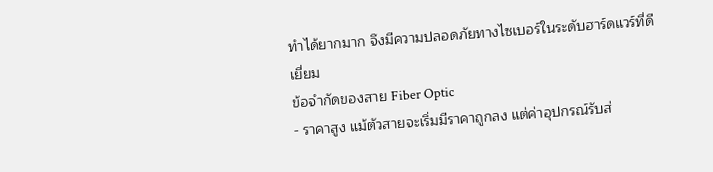ทำได้ยากมาก จึงมีความปลอดภัยทางไซเบอร์ในระดับฮาร์ดแวร์ที่ดีเยี่ยม
ข้อจำกัดของสาย Fiber Optic
- ราคาสูง แม้ตัวสายจะเริ่มมีราคาถูกลง แต่ค่าอุปกรณ์รับส่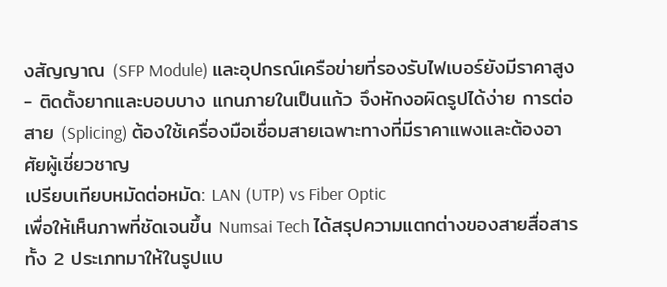งสัญญาณ (SFP Module) และอุปกรณ์เครือข่ายที่รองรับไฟเบอร์ยังมีราคาสูง
- ติดตั้งยากและบอบบาง แกนภายในเป็นแก้ว จึงหักงอผิดรูปได้ง่าย การต่อสาย (Splicing) ต้องใช้เครื่องมือเชื่อมสายเฉพาะทางที่มีราคาแพงและต้องอาศัยผู้เชี่ยวชาญ
เปรียบเทียบหมัดต่อหมัด: LAN (UTP) vs Fiber Optic
เพื่อให้เห็นภาพที่ชัดเจนขึ้น Numsai Tech ได้สรุปความแตกต่างของสายสื่อสารทั้ง 2 ประเภทมาให้ในรูปแบ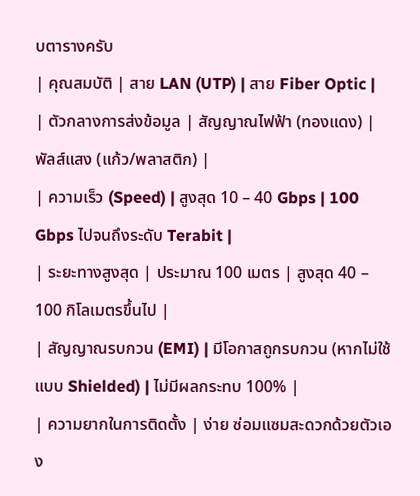บตารางครับ
| คุณสมบัติ | สาย LAN (UTP) | สาย Fiber Optic |
| ตัวกลางการส่งข้อมูล | สัญญาณไฟฟ้า (ทองแดง) | พัลส์แสง (แก้ว/พลาสติก) |
| ความเร็ว (Speed) | สูงสุด 10 – 40 Gbps | 100 Gbps ไปจนถึงระดับ Terabit |
| ระยะทางสูงสุด | ประมาณ 100 เมตร | สูงสุด 40 – 100 กิโลเมตรขึ้นไป |
| สัญญาณรบกวน (EMI) | มีโอกาสถูกรบกวน (หากไม่ใช้แบบ Shielded) | ไม่มีผลกระทบ 100% |
| ความยากในการติดตั้ง | ง่าย ซ่อมแซมสะดวกด้วยตัวเอง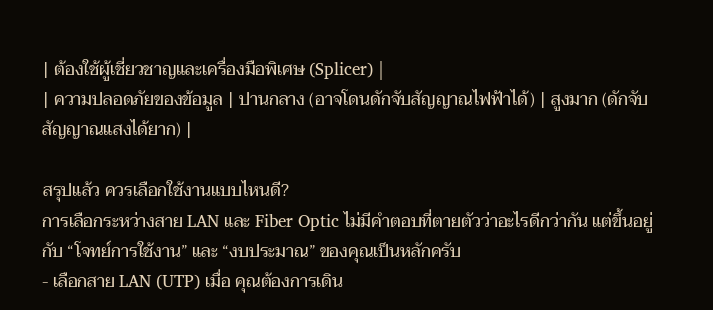| ต้องใช้ผู้เชี่ยวชาญและเครื่องมือพิเศษ (Splicer) |
| ความปลอดภัยของข้อมูล | ปานกลาง (อาจโดนดักจับสัญญาณไฟฟ้าได้) | สูงมาก (ดักจับสัญญาณแสงได้ยาก) |

สรุปแล้ว ควรเลือกใช้งานแบบไหนดี?
การเลือกระหว่างสาย LAN และ Fiber Optic ไม่มีคำตอบที่ตายตัวว่าอะไรดีกว่ากัน แต่ขึ้นอยู่กับ “โจทย์การใช้งาน” และ “งบประมาณ” ของคุณเป็นหลักครับ
- เลือกสาย LAN (UTP) เมื่อ คุณต้องการเดิน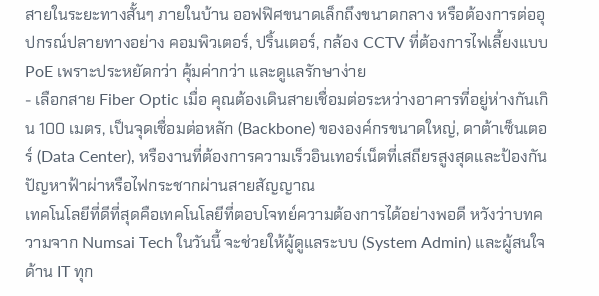สายในระยะทางสั้นๆ ภายในบ้าน ออฟฟิศขนาดเล็กถึงขนาดกลาง หรือต้องการต่ออุปกรณ์ปลายทางอย่าง คอมพิวเตอร์, ปริ้นเตอร์, กล้อง CCTV ที่ต้องการไฟเลี้ยงแบบ PoE เพราะประหยัดกว่า คุ้มค่ากว่า และดูแลรักษาง่าย
- เลือกสาย Fiber Optic เมื่อ คุณต้องเดินสายเชื่อมต่อระหว่างอาคารที่อยู่ห่างกันเกิน 100 เมตร, เป็นจุดเชื่อมต่อหลัก (Backbone) ขององค์กรขนาดใหญ่, ดาต้าเซ็นเตอร์ (Data Center), หรืองานที่ต้องการความเร็วอินเทอร์เน็ตที่เสถียรสูงสุดและป้องกันปัญหาฟ้าผ่าหรือไฟกระชากผ่านสายสัญญาณ
เทคโนโลยีที่ดีที่สุดคือเทคโนโลยีที่ตอบโจทย์ความต้องการได้อย่างพอดี หวังว่าบทความจาก Numsai Tech ในวันนี้ จะช่วยให้ผู้ดูแลระบบ (System Admin) และผู้สนใจด้าน IT ทุก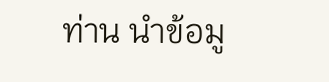ท่าน นำข้อมู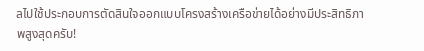ลไปใช้ประกอบการตัดสินใจออกแบบโครงสร้างเครือข่ายได้อย่างมีประสิทธิภาพสูงสุดครับ!